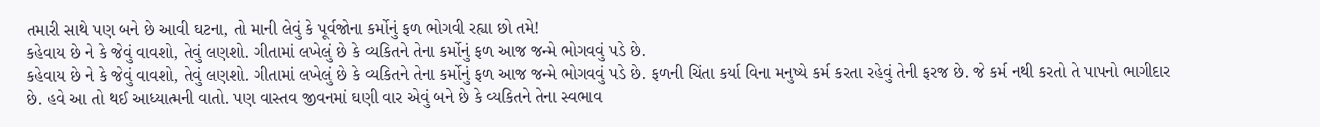તમારી સાથે પણ બને છે આવી ઘટના, તો માની લેવું કે પૂર્વજોના કર્મોનું ફળ ભોગવી રહ્યા છો તમે!
કહેવાય છે ને કે જેવું વાવશો, તેવું લણશો. ગીતામાં લખેલું છે કે વ્યકિતને તેના કર્મોનું ફળ આજ જન્મે ભોગવવું પડે છે.
કહેવાય છે ને કે જેવું વાવશો, તેવું લણશો. ગીતામાં લખેલું છે કે વ્યકિતને તેના કર્મોનું ફળ આજ જન્મે ભોગવવું પડે છે. ફળની ચિંતા કર્યા વિના મનુષ્યે કર્મ કરતા રહેવું તેની ફરજ છે. જે કર્મ નથી કરતો તે પાપનો ભાગીદાર છે. હવે આ તો થઈ આધ્યાત્મની વાતો. પણ વાસ્તવ જીવનમાં ઘણી વાર એવું બને છે કે વ્યકિતને તેના સ્વભાવ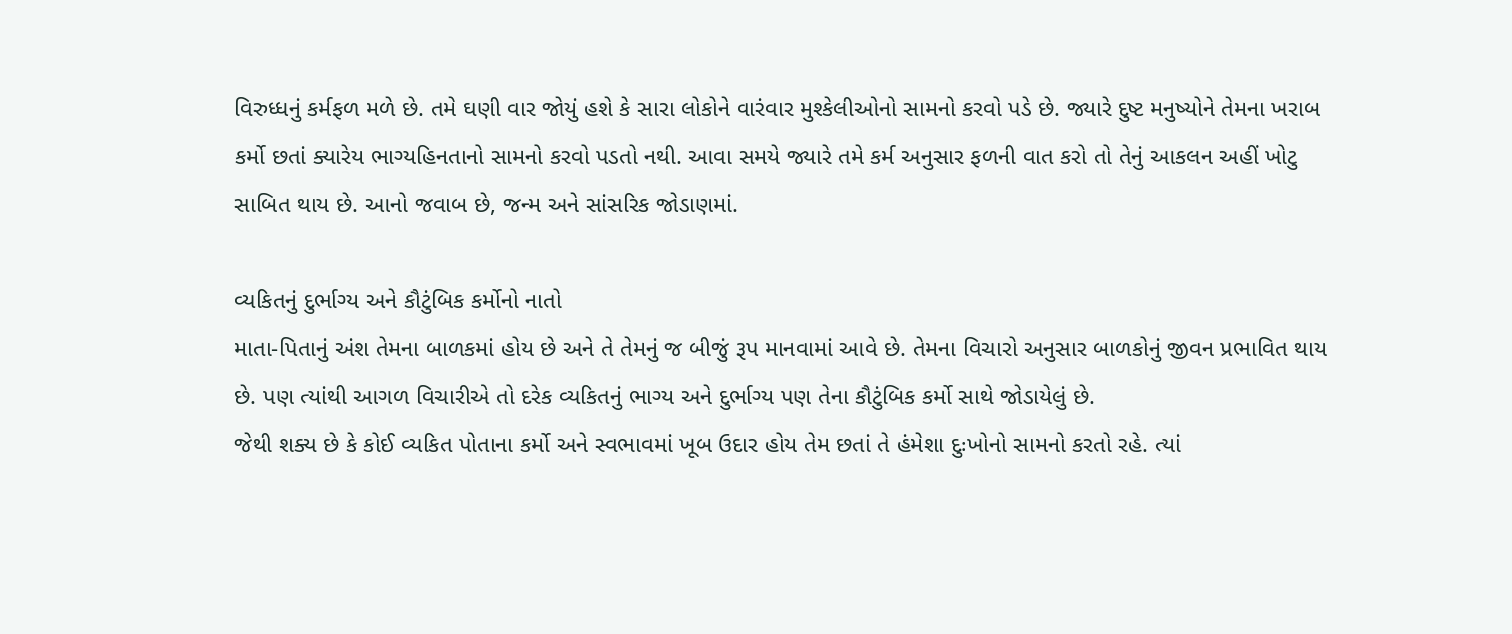વિરુધ્ધનું કર્મફળ મળે છે. તમે ઘણી વાર જોયું હશે કે સારા લોકોને વારંવાર મુશ્કેલીઓનો સામનો કરવો પડે છે. જ્યારે દુષ્ટ મનુષ્યોને તેમના ખરાબ કર્મો છતાં ક્યારેય ભાગ્યહિનતાનો સામનો કરવો પડતો નથી. આવા સમયે જ્યારે તમે કર્મ અનુસાર ફળની વાત કરો તો તેનું આકલન અહીં ખોટુ સાબિત થાય છે. આનો જવાબ છે, જન્મ અને સાંસરિક જોડાણમાં.

વ્યકિતનું દુર્ભાગ્ય અને કૌટુંબિક કર્મોનો નાતો
માતા-પિતાનું અંશ તેમના બાળકમાં હોય છે અને તે તેમનું જ બીજું રૂપ માનવામાં આવે છે. તેમના વિચારો અનુસાર બાળકોનું જીવન પ્રભાવિત થાય છે. પણ ત્યાંથી આગળ વિચારીએ તો દરેક વ્યકિતનું ભાગ્ય અને દુર્ભાગ્ય પણ તેના કૌટુંબિક કર્મો સાથે જોડાયેલું છે.
જેથી શક્ય છે કે કોઈ વ્યકિત પોતાના કર્મો અને સ્વભાવમાં ખૂબ ઉદાર હોય તેમ છતાં તે હંમેશા દુઃખોનો સામનો કરતો રહે. ત્યાં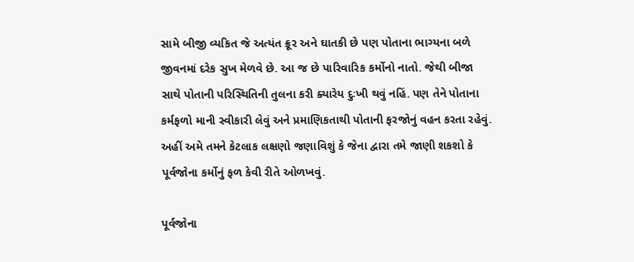સામે બીજી વ્યકિત જે અત્યંત ક્રૂર અને ઘાતકી છે પણ પોતાના ભાગ્યના બળે જીવનમાં દરેક સુખ મેળવે છે. આ જ છે પારિવારિક કર્મોનો નાતો. જેથી બીજા સાથે પોતાની પરિસ્થિતિની તુલના કરી ક્યારેય દુઃખી થવું નહિં. પણ તેને પોતાના કર્મફળો માની સ્વીકારી લેવું અને પ્રમાણિકતાથી પોતાની ફરજોનું વહન કરતા રહેવું. અહીં અમે તમને કેટલાક લક્ષણો જણાવિશું કે જેના દ્વારા તમે જાણી શકશો કે પૂર્વજોના કર્મોનું ફળ કેવી રીતે ઓળખવું.

પૂર્વજોના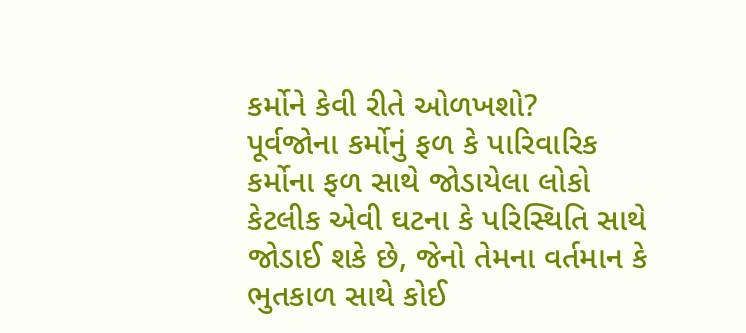કર્મોને કેવી રીતે ઓળખશો?
પૂર્વજોના કર્મોનું ફળ કે પારિવારિક કર્મોના ફળ સાથે જોડાયેલા લોકો કેટલીક એવી ઘટના કે પરિસ્થિતિ સાથે જોડાઈ શકે છે, જેનો તેમના વર્તમાન કે ભુતકાળ સાથે કોઈ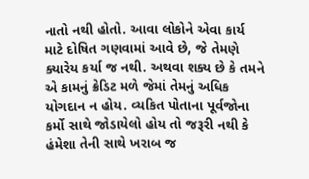નાતો નથી હોતો. આવા લોકોને એવા કાર્ય માટે દોષિત ગણવામાં આવે છે, જે તેમણે ક્યારેય કર્યા જ નથી. અથવા શક્ય છે કે તમને એ કામનું ક્રેડિટ મળે જેમાં તેમનું અધિક યોગદાન ન હોય. વ્યકિત પોતાના પૂર્વજોના કર્મો સાથે જોડાયેલો હોય તો જરૂરી નથી કે હંમેશા તેની સાથે ખરાબ જ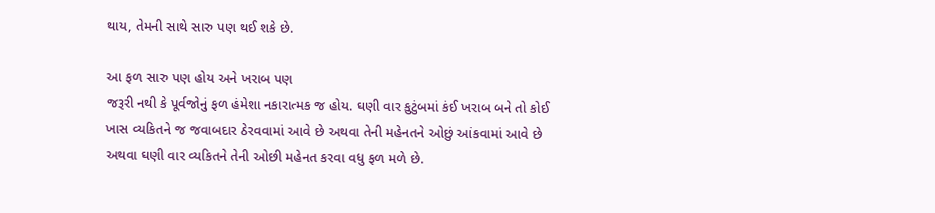થાય, તેમની સાથે સારુ પણ થઈ શકે છે.

આ ફળ સારુ પણ હોય અને ખરાબ પણ
જરૂરી નથી કે પૂર્વજોનું ફળ હંમેશા નકારાત્મક જ હોય. ઘણી વાર કુટુંબમાં કંઈ ખરાબ બને તો કોઈ ખાસ વ્યકિતને જ જવાબદાર ઠેરવવામાં આવે છે અથવા તેની મહેનતને ઓછું આંકવામાં આવે છે અથવા ઘણી વાર વ્યકિતને તેની ઓછી મહેનત કરવા વધુ ફળ મળે છે.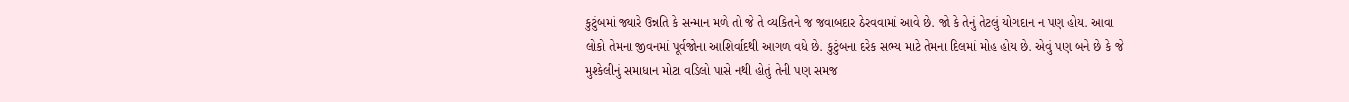કુટુંબમાં જ્યારે ઉન્નતિ કે સન્માન મળે તો જે તે વ્યકિતને જ જવાબદાર ઠેરવવામાં આવે છે. જો કે તેનું તેટલું યોગદાન ન પણ હોય. આવા લોકો તેમના જીવનમાં પૂર્વજોના આશિર્વાદથી આગળ વધે છે. કુટુંબના દરેક સભ્ય માટે તેમના દિલમાં મોહ હોય છે. એવું પણ બને છે કે જે મુશ્કેલીનું સમાધાન મોટા વડિલો પાસે નથી હોતું તેની પણ સમજ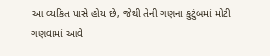આ વ્યકિત પાસે હોય છે, જેથી તેની ગણના કુટુંબમાં મોટી ગણવામાં આવે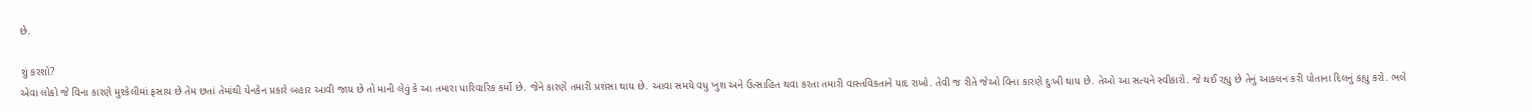છે.

શું કરશો?
એવા લોકો જે વિના કારણે મુશ્કેલીમાં ફસાય છે તેમ છતાં તેમાંથી યેનકેન પ્રકારે બહાર આવી જાય છે તો માની લેવું કે આ તમારા પારિવારિક કર્મો છે. જેને કારણે તમારી પ્રશંસા થાય છે. આવા સમયે વધુ ખુશ અને ઉત્સાહિત થવા કરતા તમારી વાસ્તવિકતાને યાદ રાખો. તેવી જ રીતે જેઓ વિના કારણે દુઃખી થાય છે. તેઓ આ સત્યને સ્વીકારો. જે થઈ રહ્યુ છે તેનું આકલન કરી પોતાના દિલનું કહ્યુ કરો. ભલે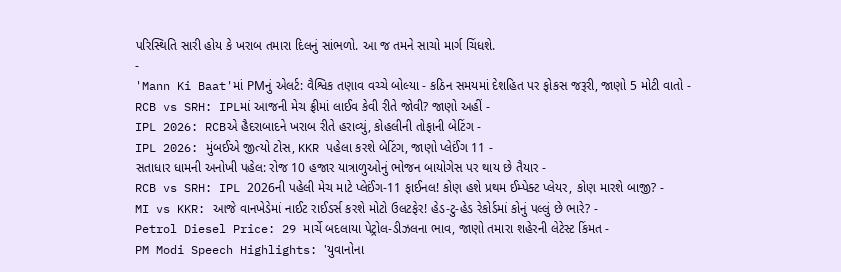પરિસ્થિતિ સારી હોય કે ખરાબ તમારા દિલનું સાંભળો. આ જ તમને સાચો માર્ગ ચિંધશે.
-
'Mann Ki Baat'માં PMનું એલર્ટ: વૈશ્વિક તણાવ વચ્ચે બોલ્યા - કઠિન સમયમાં દેશહિત પર ફોકસ જરૂરી, જાણો 5 મોટી વાતો -
RCB vs SRH: IPLમાં આજની મેચ ફ્રીમાં લાઈવ કેવી રીતે જોવી? જાણો અહીં -
IPL 2026: RCBએ હૈદરાબાદને ખરાબ રીતે હરાવ્યું, કોહલીની તોફાની બેટિંગ -
IPL 2026: મુંબઈએ જીત્યો ટોસ, KKR પહેલા કરશે બેટિંગ, જાણો પ્લેઈંગ 11 -
સતાધાર ધામની અનોખી પહેલ: રોજ 10 હજાર યાત્રાળુઓનું ભોજન બાયોગેસ પર થાય છે તૈયાર -
RCB vs SRH: IPL 2026ની પહેલી મેચ માટે પ્લેઈંગ-11 ફાઈનલ! કોણ હશે પ્રથમ ઈમ્પેક્ટ પ્લેયર, કોણ મારશે બાજી? -
MI vs KKR: આજે વાનખેડેમાં નાઈટ રાઈડર્સ કરશે મોટો ઉલટફેર! હેડ-ટુ-હેડ રેકોર્ડમાં કોનું પલ્લું છે ભારે? -
Petrol Diesel Price: 29 માર્ચે બદલાયા પેટ્રોલ-ડીઝલના ભાવ, જાણો તમારા શહેરની લેટેસ્ટ કિંમત -
PM Modi Speech Highlights: 'યુવાનોના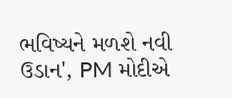ભવિષ્યને મળશે નવી ઉડાન', PM મોદીએ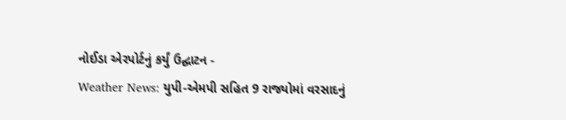નોઈડા એરપોર્ટનું કર્યું ઉદ્ઘાટન -
Weather News: યુપી-એમપી સહિત 9 રાજ્યોમાં વરસાદનું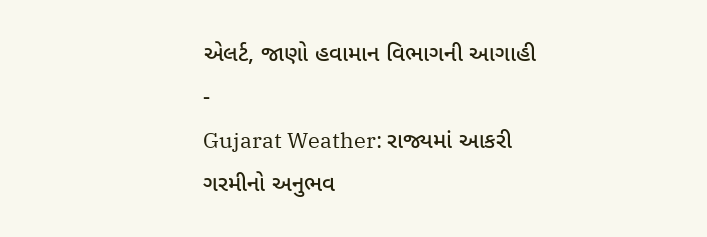એલર્ટ, જાણો હવામાન વિભાગની આગાહી -
Gujarat Weather: રાજ્યમાં આકરી ગરમીનો અનુભવ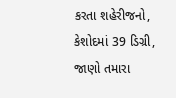કરતા શહેરીજનો, કેશોદમાં 39 ડિગ્રી, જાણો તમારા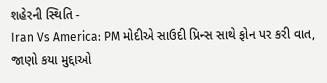શહેરની સ્થિતિ -
Iran Vs America: PM મોદીએ સાઉદી પ્રિન્સ સાથે ફોન પર કરી વાત, જાણો કયા મુદ્દાઓ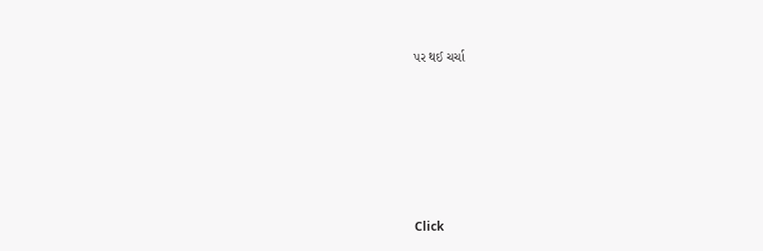પર થઈ ચર્ચા








Click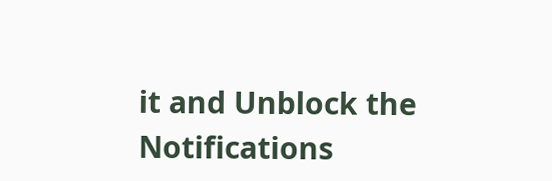it and Unblock the Notifications